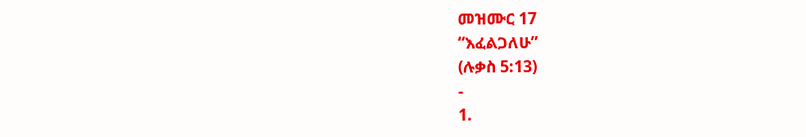መዝሙር 17
“እፈልጋለሁ”
(ሉቃስ 5:13)
-
1.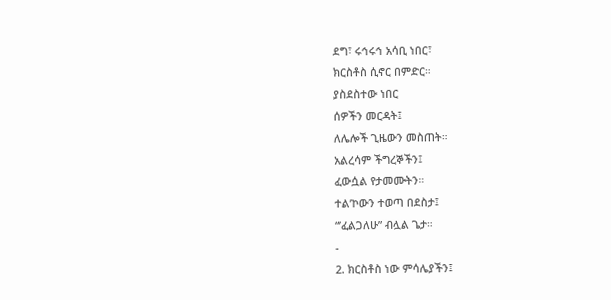ደግ፣ ሩኅሩኅ አሳቢ ነበር፣
ክርስቶስ ሲኖር በምድር።
ያስደስተው ነበር
ሰዎችን መርዳት፤
ለሌሎች ጊዜውን መስጠት።
አልረሳም ችግረኞችን፤
ፈውሷል የታመሙትን።
ተል’ኮውን ተወጣ በደስታ፤
“’ፈልጋለሁ” ብሏል ጌታ።
-
2. ክርስቶስ ነው ምሳሌያችን፤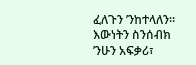ፈለጉን ’ንከተላለን።
እውነትን ስንሰብክ
’ንሁን አፍቃሪ፣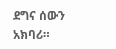ደግና ሰውን አክባሪ።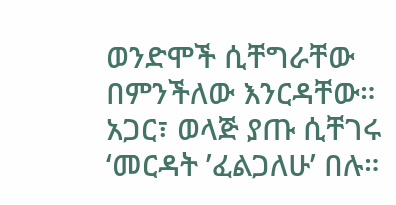ወንድሞች ሲቸግራቸው
በምንችለው እንርዳቸው።
አጋር፣ ወላጅ ያጡ ሲቸገሩ
‘መርዳት ’ፈልጋለሁ’ በሉ።